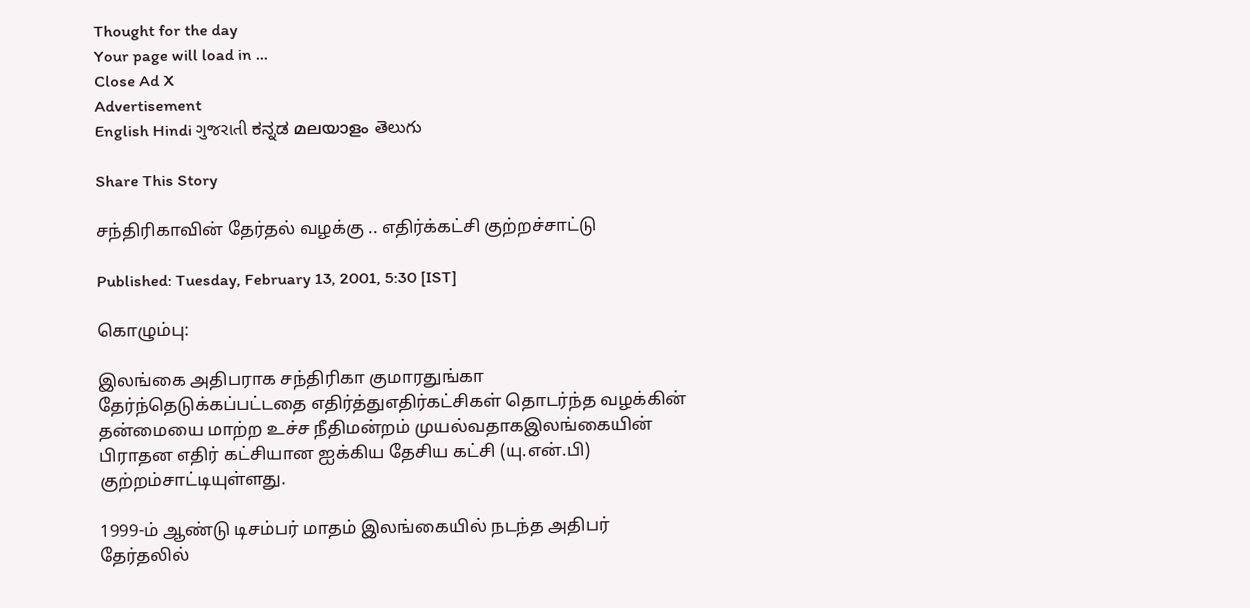Thought for the day
Your page will load in ...
Close Ad X
Advertisement
English Hindi ગુજરાતી ಕನ್ನಡ മലയാളം తెలుగు

Share This Story

சந்திரிகாவின் தேர்தல் வழக்கு .. எதிர்க்கட்சி குற்றச்சாட்டு

Published: Tuesday, February 13, 2001, 5:30 [IST]

கொழும்பு:

இலங்கை அதிபராக சந்திரிகா குமாரதுங்கா தேர்ந்தெடுக்கப்பட்டதை எதிர்த்துஎதிர்கட்சிகள் தொடர்ந்த வழக்கின் தன்மையை மாற்ற உச்ச நீதிமன்றம் முயல்வதாகஇலங்கையின் பிராதன எதிர் கட்சியான ஐக்கிய தேசிய கட்சி (யு.என்.பி) குற்றம்சாட்டியுள்ளது.

1999-ம் ஆண்டு டிசம்பர் மாதம் இலங்கையில் நடந்த அதிபர் தேர்தலில்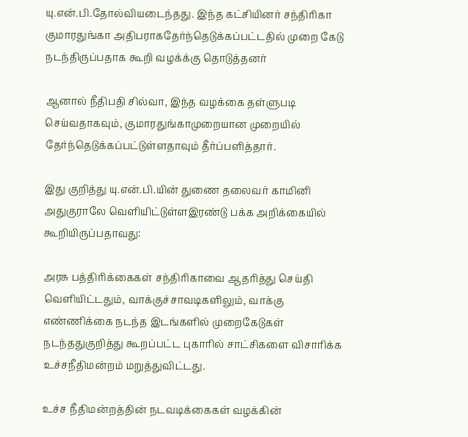யு.என்.பி.தோல்வியடைந்தது. இந்த கட்சியினர் சந்திரிகா குமாரதுங்கா அதிபராகதேர்ந்தெடுக்கப்பட்டதில் முறை கேடு நடந்திருப்பதாக கூறி வழக்க்கு தொடுத்தனர்

ஆனால் நீதிபதி சில்வா, இந்த வழக்கை தள்ளுபடி செய்வதாகவும், குமாரதுங்காமுறையான முறையில் தேர்ந்தெடுக்கப்பட்டுள்ளதாவும் தீர்ப்பளித்தார்.

இது குறித்து யு.என்.பி.யின் துணை தலைவர் காமினி அதுகுராலே வெளியிட்டுள்ளஇரண்டு பக்க அறிக்கையில் கூறியிருப்பதாவது:

அரசு பத்திரிக்கைகள் சந்திரிகாவை ஆதரித்து செய்தி வெளியிட்டதும், வாக்குச்சாவடிகளிலும், வாக்கு எண்ணிக்கை நடந்த இடங்களில் முறைகேடுகள் நடந்ததுகுறித்து கூறப்பட்ட புகாரில் சாட்சிகளை விசாரிக்க உச்சநீதிமன்றம் மறுத்துவிட்டது.

உச்ச நீதிமன்றத்தின் நடவடிக்கைகள் வழக்கின்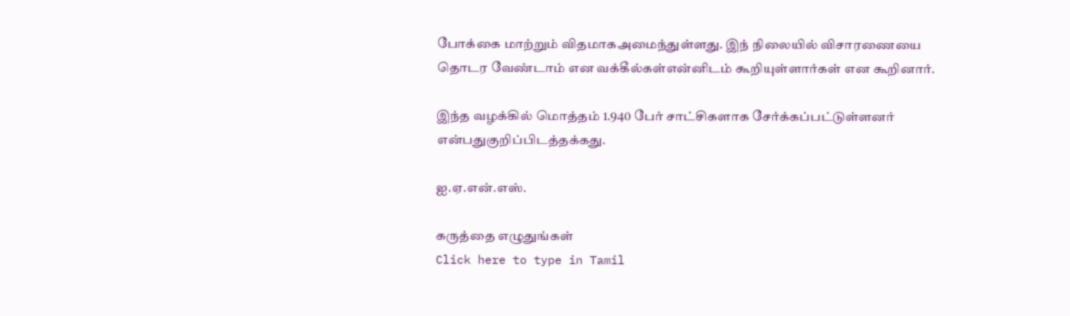போக்கை மாற்றும் விதமாகஅமைந்துள்ளது. இந் நிலையில் விசாரணையை தொடர வேண்டாம் என வக்கீல்கள்என்னிடம் கூறியுள்ளார்கள் என கூறினார்.

இந்த வழக்கில் மொத்தம் 1.940 பேர் சாட்சிகளாக சேர்க்கப்பட்டுள்ளனர் என்பதுகுறிப்பிடத்தக்கது.

ஐ.ஏ.என்.எஸ்.

கருத்தை எழுதுங்கள்
Click here to type in Tamil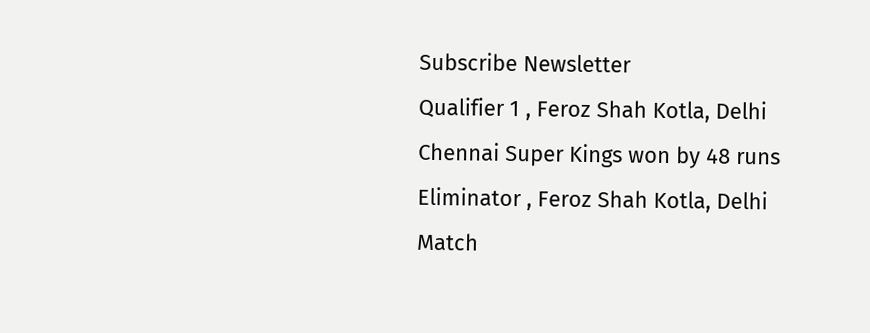Subscribe Newsletter
Qualifier 1 , Feroz Shah Kotla, Delhi
Chennai Super Kings won by 48 runs
Eliminator , Feroz Shah Kotla, Delhi
Match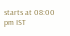starts at 08:00 pm IST